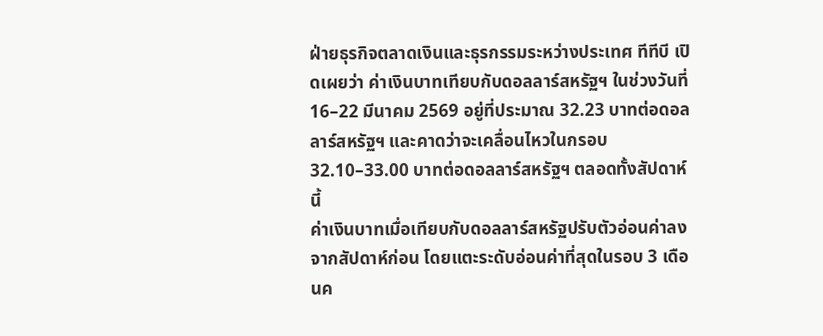ฝ่ายธุรกิจตลาดเงินและธุรกรรมระหว่างประเทศ ทีทีบี เปิดเผยว่า ค่าเงินบาทเทียบกับดอลลาร์สหรัฐฯ ในช่วงวันที่ 16–22 มีนาคม 2569 อยู่ที่ประมาณ 32.23 บาทต่อดอลลาร์สหรัฐฯ และคาดว่าจะเคลื่อนไหวในกรอบ 32.10–33.00 บาทต่อดอลลาร์สหรัฐฯ ตลอดทั้งสัปดาห์นี้
ค่าเงินบาทเมื่อเทียบกับดอลลาร์สหรัฐปรับตัวอ่อนค่าลงจากสัปดาห์ก่อน โดยแตะระดับอ่อนค่าที่สุดในรอบ 3 เดือนค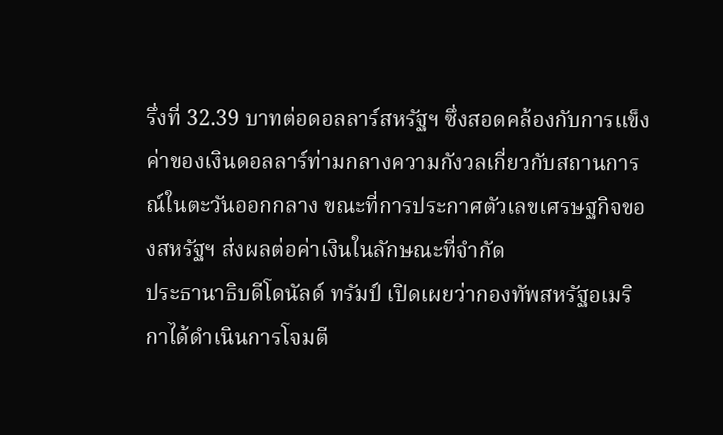รึ่งที่ 32.39 บาทต่อดอลลาร์สหรัฐฯ ซึ่งสอดคล้องกับการแข็งค่าของเงินดอลลาร์ท่ามกลางความกังวลเกี่ยวกับสถานการณ์ในตะวันออกกลาง ขณะที่การประกาศตัวเลขเศรษฐกิจของสหรัฐฯ ส่งผลต่อค่าเงินในลักษณะที่จำกัด
ประธานาธิบดีโดนัลด์ ทรัมป์ เปิดเผยว่ากองทัพสหรัฐอเมริกาได้ดำเนินการโจมตี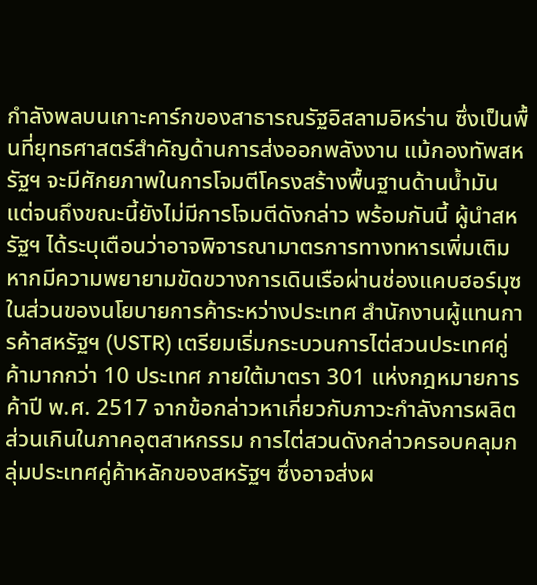กำลังพลบนเกาะคาร์กของสาธารณรัฐอิสลามอิหร่าน ซึ่งเป็นพื้นที่ยุทธศาสตร์สำคัญด้านการส่งออกพลังงาน แม้กองทัพสหรัฐฯ จะมีศักยภาพในการโจมตีโครงสร้างพื้นฐานด้านน้ำมัน แต่จนถึงขณะนี้ยังไม่มีการโจมตีดังกล่าว พร้อมกันนี้ ผู้นำสหรัฐฯ ได้ระบุเตือนว่าอาจพิจารณามาตรการทางทหารเพิ่มเติม หากมีความพยายามขัดขวางการเดินเรือผ่านช่องแคบฮอร์มุซ
ในส่วนของนโยบายการค้าระหว่างประเทศ สำนักงานผู้แทนการค้าสหรัฐฯ (USTR) เตรียมเริ่มกระบวนการไต่สวนประเทศคู่ค้ามากกว่า 10 ประเทศ ภายใต้มาตรา 301 แห่งกฎหมายการค้าปี พ.ศ. 2517 จากข้อกล่าวหาเกี่ยวกับภาวะกำลังการผลิตส่วนเกินในภาคอุตสาหกรรม การไต่สวนดังกล่าวครอบคลุมกลุ่มประเทศคู่ค้าหลักของสหรัฐฯ ซึ่งอาจส่งผ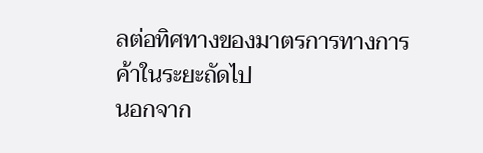ลต่อทิศทางของมาตรการทางการค้าในระยะถัดไป
นอกจาก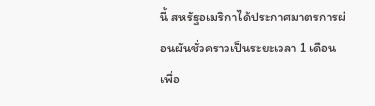นี้ สหรัฐอเมริกาได้ประกาศมาตรการผ่อนผันชั่วคราวเป็นระยะเวลา 1 เดือน เพื่อ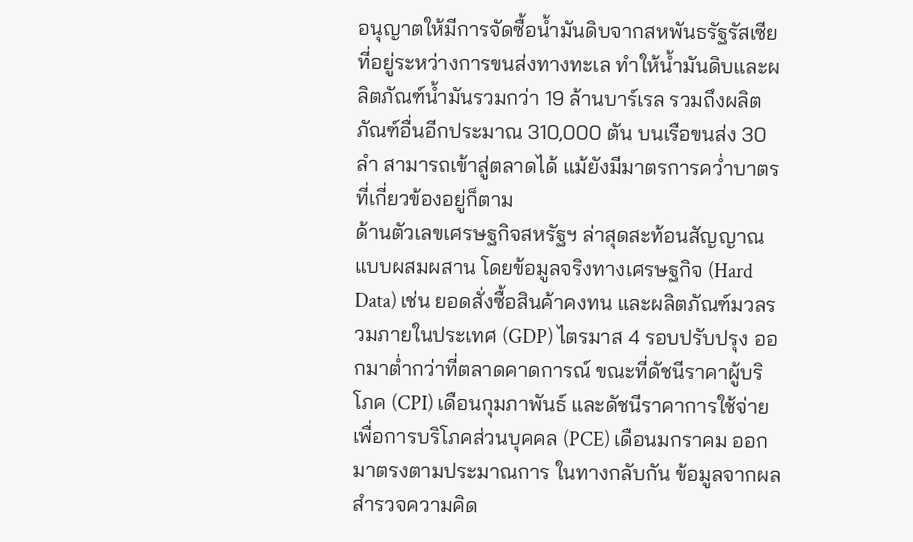อนุญาตให้มีการจัดซื้อน้ำมันดิบจากสหพันธรัฐรัสเซียที่อยู่ระหว่างการขนส่งทางทะเล ทำให้น้ำมันดิบและผลิตภัณฑ์น้ำมันรวมกว่า 19 ล้านบาร์เรล รวมถึงผลิตภัณฑ์อื่นอีกประมาณ 310,000 ตัน บนเรือขนส่ง 30 ลำ สามารถเข้าสู่ตลาดได้ แม้ยังมีมาตรการคว่ำบาตรที่เกี่ยวข้องอยู่ก็ตาม
ด้านตัวเลขเศรษฐกิจสหรัฐฯ ล่าสุดสะท้อนสัญญาณแบบผสมผสาน โดยข้อมูลจริงทางเศรษฐกิจ (Hard Data) เช่น ยอดสั่งซื้อสินค้าคงทน และผลิตภัณฑ์มวลรวมภายในประเทศ (GDP) ไตรมาส 4 รอบปรับปรุง ออกมาต่ำกว่าที่ตลาดคาดการณ์ ขณะที่ดัชนีราคาผู้บริโภค (CPI) เดือนกุมภาพันธ์ และดัชนีราคาการใช้จ่ายเพื่อการบริโภคส่วนบุคคล (PCE) เดือนมกราคม ออกมาตรงตามประมาณการ ในทางกลับกัน ข้อมูลจากผลสำรวจความคิด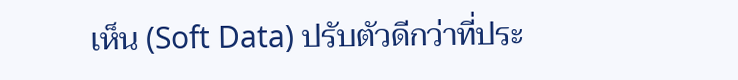เห็น (Soft Data) ปรับตัวดีกว่าที่ประ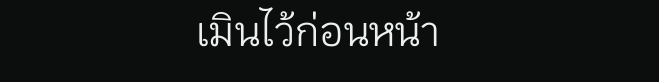เมินไว้ก่อนหน้า